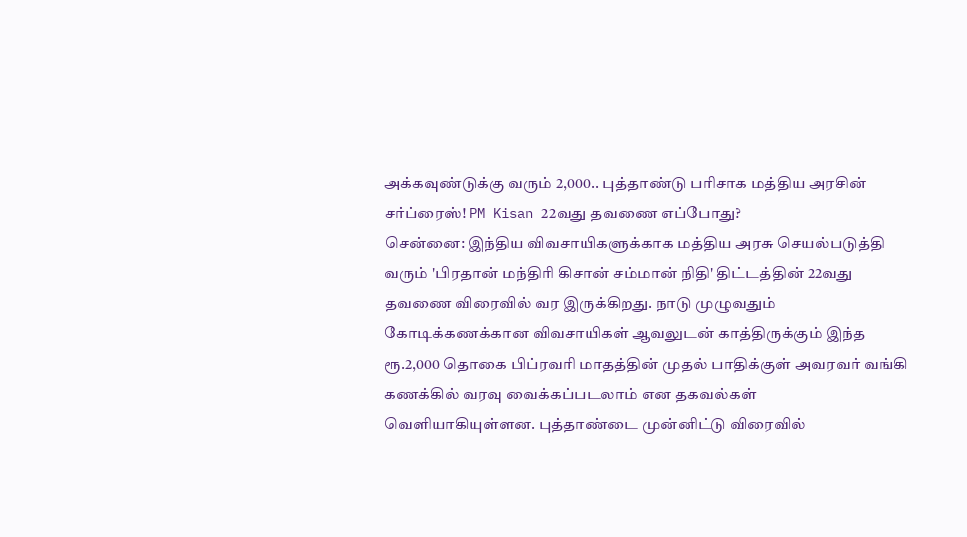அக்கவுண்டுக்கு வரும் 2,000.. புத்தாண்டு பரிசாக மத்திய அரசின் சர்ப்ரைஸ்! PM Kisan 22வது தவணை எப்போது?
சென்னை: இந்திய விவசாயிகளுக்காக மத்திய அரசு செயல்படுத்தி வரும் 'பிரதான் மந்திரி கிசான் சம்மான் நிதி' திட்டத்தின் 22வது தவணை விரைவில் வர இருக்கிறது. நாடு முழுவதும் கோடிக்கணக்கான விவசாயிகள் ஆவலுடன் காத்திருக்கும் இந்த ரூ.2,000 தொகை பிப்ரவரி மாதத்தின் முதல் பாதிக்குள் அவரவர் வங்கி கணக்கில் வரவு வைக்கப்படலாம் என தகவல்கள் வெளியாகியுள்ளன. புத்தாண்டை முன்னிட்டு விரைவில்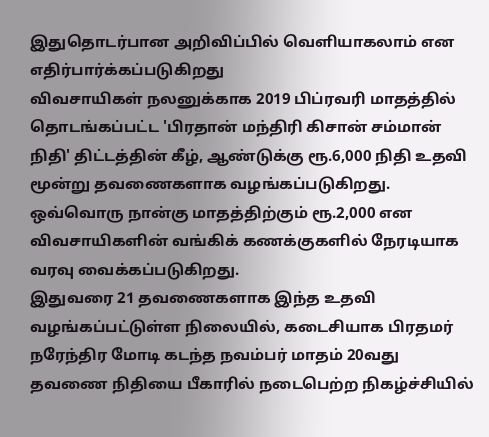இதுதொடர்பான அறிவிப்பில் வெளியாகலாம் என எதிர்பார்க்கப்படுகிறது
விவசாயிகள் நலனுக்காக 2019 பிப்ரவரி மாதத்தில் தொடங்கப்பட்ட 'பிரதான் மந்திரி கிசான் சம்மான் நிதி' திட்டத்தின் கீழ், ஆண்டுக்கு ரூ.6,000 நிதி உதவி மூன்று தவணைகளாக வழங்கப்படுகிறது. ஒவ்வொரு நான்கு மாதத்திற்கும் ரூ.2,000 என விவசாயிகளின் வங்கிக் கணக்குகளில் நேரடியாக வரவு வைக்கப்படுகிறது.
இதுவரை 21 தவணைகளாக இந்த உதவி வழங்கப்பட்டுள்ள நிலையில், கடைசியாக பிரதமர் நரேந்திர மோடி கடந்த நவம்பர் மாதம் 20வது தவணை நிதியை பீகாரில் நடைபெற்ற நிகழ்ச்சியில்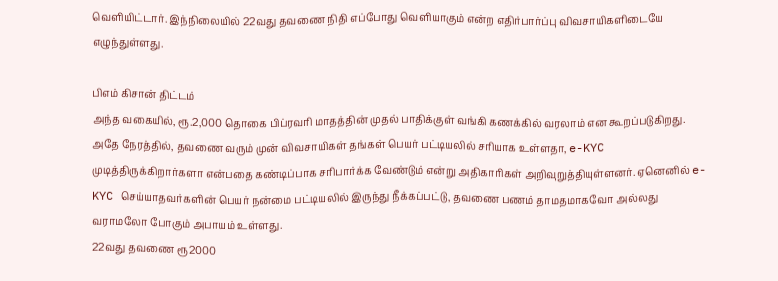வெளியிட்டார். இந்நிலையில் 22வது தவணை நிதி எப்போது வெளியாகும் என்ற எதிர்பார்ப்பு விவசாயிகளிடையே எழுந்துள்ளது.

பிஎம் கிசான் திட்டம்
அந்த வகையில், ரூ.2,000 தொகை பிப்ரவரி மாதத்தின் முதல் பாதிக்குள் வங்கி கணக்கில் வரலாம் என கூறப்படுகிறது. அதே நேரத்தில், தவணை வரும் முன் விவசாயிகள் தங்கள் பெயர் பட்டியலில் சரியாக உள்ளதா, e-KYC முடித்திருக்கிறார்களா என்பதை கண்டிப்பாக சரிபார்க்க வேண்டும் என்று அதிகாரிகள் அறிவுறுத்தியுள்ளனர். ஏனெனில் e-KYC செய்யாதவர்களின் பெயர் நன்மை பட்டியலில் இருந்து நீக்கப்பட்டு, தவணை பணம் தாமதமாகவோ அல்லது வராமலோ போகும் அபாயம் உள்ளது.
22வது தவணை ரூ2000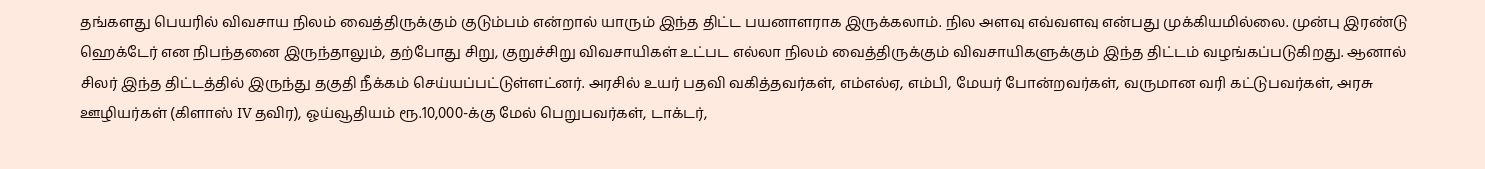தங்களது பெயரில் விவசாய நிலம் வைத்திருக்கும் குடும்பம் என்றால் யாரும் இந்த திட்ட பயனாளராக இருக்கலாம். நில அளவு எவ்வளவு என்பது முக்கியமில்லை. முன்பு இரண்டு ஹெக்டேர் என நிபந்தனை இருந்தாலும், தற்போது சிறு, குறுச்சிறு விவசாயிகள் உட்பட எல்லா நிலம் வைத்திருக்கும் விவசாயிகளுக்கும் இந்த திட்டம் வழங்கப்படுகிறது. ஆனால் சிலர் இந்த திட்டத்தில் இருந்து தகுதி நீக்கம் செய்யப்பட்டுள்ளட்னர். அரசில் உயர் பதவி வகித்தவர்கள், எம்எல்ஏ, எம்பி, மேயர் போன்றவர்கள், வருமான வரி கட்டுபவர்கள், அரசு ஊழியர்கள் (கிளாஸ் IV தவிர), ஓய்வூதியம் ரூ.10,000-க்கு மேல் பெறுபவர்கள், டாக்டர்,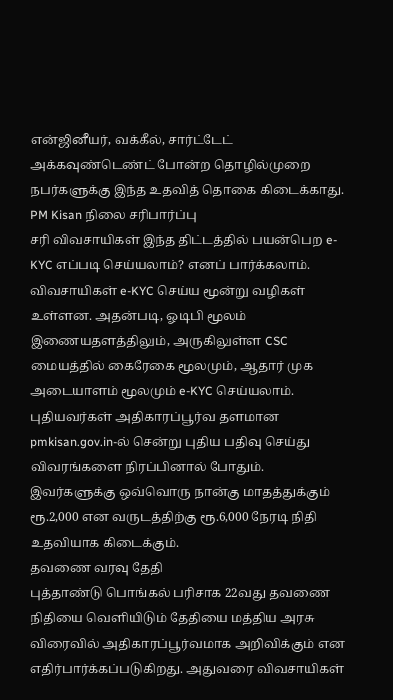என்ஜினீயர், வக்கீல், சார்ட்டேட் அக்கவுண்டெண்ட் போன்ற தொழில்முறை நபர்களுக்கு இந்த உதவித் தொகை கிடைக்காது.
PM Kisan நிலை சரிபார்ப்பு
சரி விவசாயிகள் இந்த திட்டத்தில் பயன்பெற e-KYC எப்படி செய்யலாம்? எனப் பார்க்கலாம். விவசாயிகள் e-KYC செய்ய மூன்று வழிகள் உள்ளன. அதன்படி, ஓடிபி மூலம் இணையதளத்திலும், அருகிலுள்ள CSC மையத்தில் கைரேகை மூலமும், ஆதார் முக அடையாளம் மூலமும் e-KYC செய்யலாம். புதியவர்கள் அதிகாரப்பூர்வ தளமான pmkisan.gov.in-ல் சென்று புதிய பதிவு செய்து விவரங்களை நிரப்பினால் போதும். இவர்களுக்கு ஒவ்வொரு நான்கு மாதத்துக்கும் ரூ.2,000 என வருடத்திற்கு ரூ.6,000 நேரடி நிதி உதவியாக கிடைக்கும்.
தவணை வரவு தேதி
புத்தாண்டு பொங்கல் பரிசாக 22வது தவணை நிதியை வெளியிடும் தேதியை மத்திய அரசு விரைவில் அதிகாரப்பூர்வமாக அறிவிக்கும் என எதிர்பார்க்கப்படுகிறது. அதுவரை விவசாயிகள்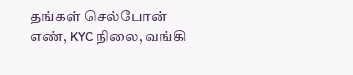தங்கள் செல்போன் எண், KYC நிலை, வங்கி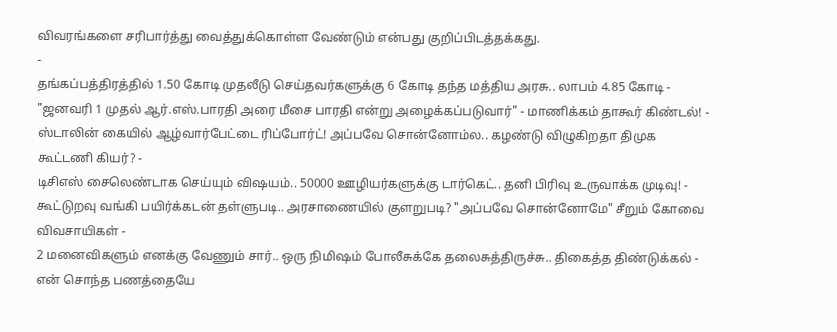விவரங்களை சரிபார்த்து வைத்துக்கொள்ள வேண்டும் என்பது குறிப்பிடத்தக்கது.
-
தங்கப்பத்திரத்தில் 1.50 கோடி முதலீடு செய்தவர்களுக்கு 6 கோடி தந்த மத்திய அரசு.. லாபம் 4.85 கோடி -
"ஜனவரி 1 முதல் ஆர்.எஸ்.பாரதி அரை மீசை பாரதி என்று அழைக்கப்படுவார்" - மாணிக்கம் தாகூர் கிண்டல்! -
ஸ்டாலின் கையில் ஆழ்வார்பேட்டை ரிப்போர்ட்! அப்பவே சொன்னோம்ல.. கழண்டு விழுகிறதா திமுக கூட்டணி கியர்? -
டிசிஎஸ் சைலெண்டாக செய்யும் விஷயம்.. 50000 ஊழியர்களுக்கு டார்கெட்.. தனி பிரிவு உருவாக்க முடிவு! -
கூட்டுறவு வங்கி பயிர்க்கடன் தள்ளுபடி.. அரசாணையில் குளறுபடி? "அப்பவே சொன்னோமே" சீறும் கோவை விவசாயிகள் -
2 மனைவிகளும் எனக்கு வேணும் சார்.. ஒரு நிமிஷம் போலீசுக்கே தலைசுத்திருச்சு.. திகைத்த திண்டுக்கல் -
என் சொந்த பணத்தையே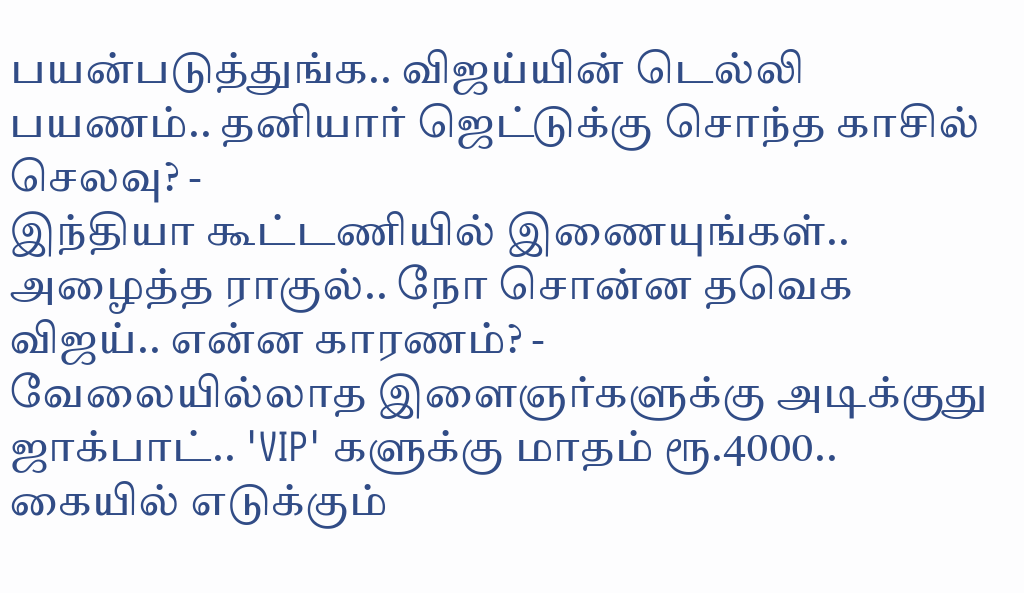பயன்படுத்துங்க.. விஜய்யின் டெல்லி பயணம்.. தனியார் ஜெட்டுக்கு சொந்த காசில் செலவு? -
இந்தியா கூட்டணியில் இணையுங்கள்.. அழைத்த ராகுல்.. நோ சொன்ன தவெக விஜய்.. என்ன காரணம்? -
வேலையில்லாத இளைஞர்களுக்கு அடிக்குது ஜாக்பாட்.. 'VIP' களுக்கு மாதம் ரூ.4000.. கையில் எடுக்கும்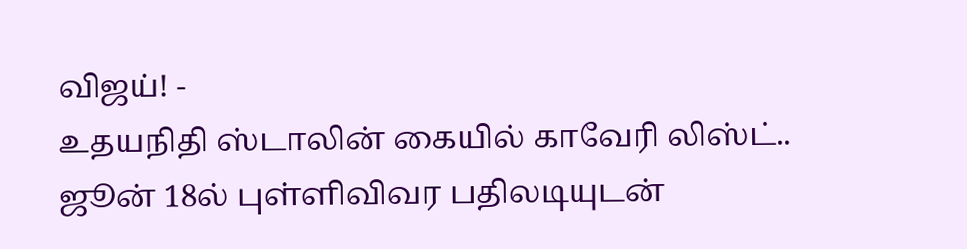விஜய்! -
உதயநிதி ஸ்டாலின் கையில் காவேரி லிஸ்ட்.. ஜூன் 18ல் புள்ளிவிவர பதிலடியுடன்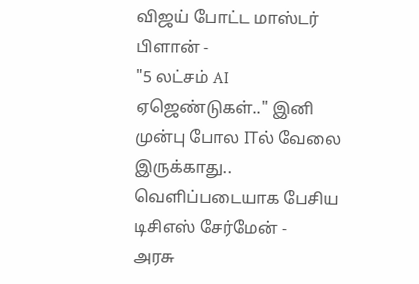விஜய் போட்ட மாஸ்டர் பிளான் -
"5 லட்சம் AI ஏஜெண்டுகள்.." இனி முன்பு போல ITல் வேலை இருக்காது.. வெளிப்படையாக பேசிய டிசிஎஸ் சேர்மேன் -
அரசு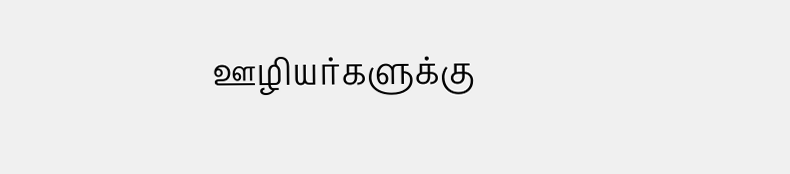ஊழியர்களுக்கு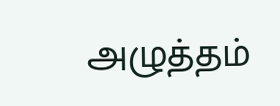அழுத்தம்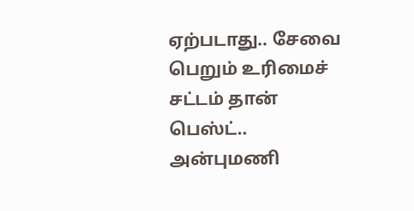ஏற்படாது.. சேவை பெறும் உரிமைச் சட்டம் தான் பெஸ்ட்.. அன்புமணி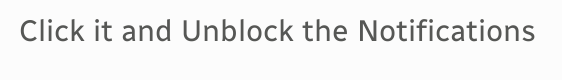Click it and Unblock the Notifications